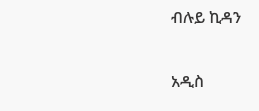ብሉይ ኪዳን

አዲስ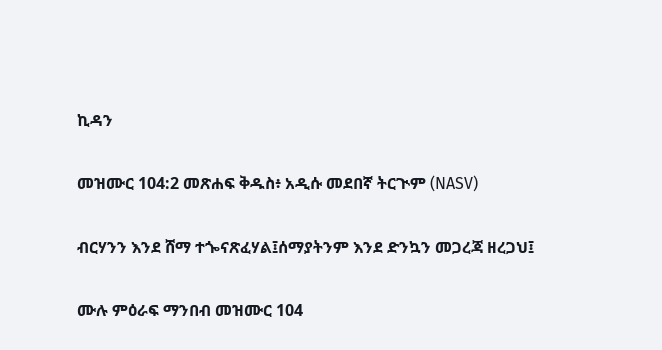ኪዳን

መዝሙር 104:2 መጽሐፍ ቅዱስ፥ አዲሱ መደበኛ ትርጒም (NASV)

ብርሃንን እንደ ሸማ ተጐናጽፈሃል፤ሰማያትንም እንደ ድንኳን መጋረጃ ዘረጋህ፤

ሙሉ ምዕራፍ ማንበብ መዝሙር 104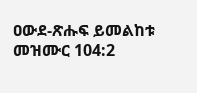ዐውደ-ጽሑፍ ይመልከቱ መዝሙር 104:2